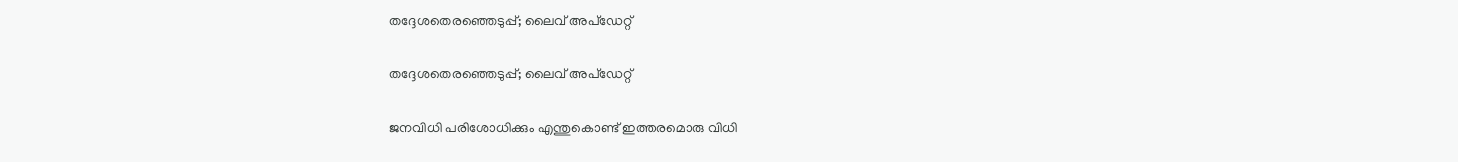തദ്ദേശതെരഞ്ഞെടുപ്പ്; ലൈവ് അപ്ഡേറ്റ്

തദ്ദേശതെരഞ്ഞെടുപ്പ്; ലൈവ് അപ്ഡേറ്റ്

ജനവിധി പരിശോധിക്കും എന്തുകൊണ്ട് ഇത്തരമൊരു വിധി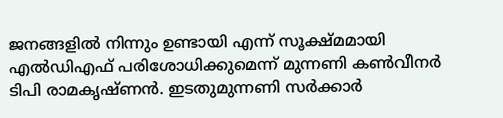ജനങ്ങളിൽ നിന്നും ഉണ്ടായി എന്ന് സൂക്ഷ്മമായി എൽഡിഎഫ് പരിശോധിക്കുമെന്ന് മുന്നണി കൺവീനർ ടിപി രാമകൃഷ്ണൻ. ഇടതുമുന്നണി സർക്കാർ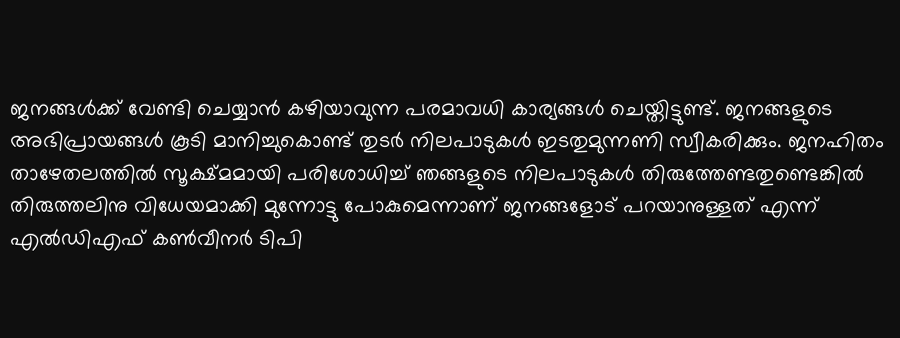ജനങ്ങൾക്ക് വേണ്ടി ചെയ്യാൻ കഴിയാവുന്ന പരമാവധി കാര്യങ്ങൾ ചെയ്തിട്ടുണ്ട്. ജനങ്ങളുടെ അഭിപ്രായങ്ങൾ കൂടി മാനിച്ചുകൊണ്ട് തുടർ നിലപാടുകൾ ഇടതുമുന്നണി സ്വീകരിക്കും. ജനഹിതം താഴേതലത്തിൽ സൂക്ഷ്മമായി പരിശോധിച്ച് ഞങ്ങളുടെ നിലപാടുകൾ തിരുത്തേണ്ടതുണ്ടെങ്കിൽ തിരുത്തലിനു വിധേയമാക്കി മുന്നോട്ടു പോകുമെന്നാണ് ജനങ്ങളോട് പറയാനുള്ളത് എന്ന് എൽഡിഎഫ് കൺവീനർ ടിപി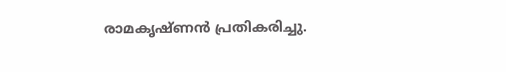രാമകൃഷ്ണൻ പ്രതികരിച്ചു.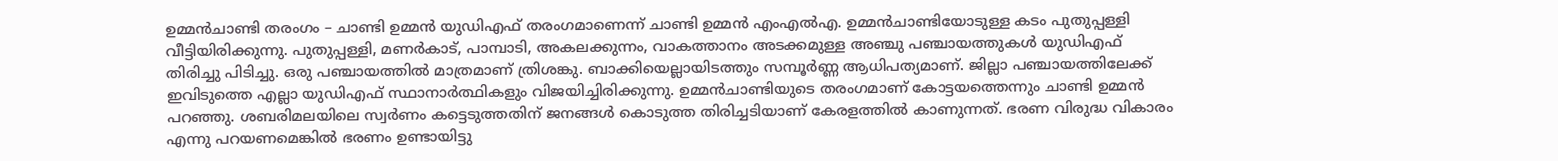ഉമ്മന്‍ചാണ്ടി തരംഗം – ചാണ്ടി ഉമ്മന്‍ യുഡിഎഫ് തരംഗമാണെന്ന് ചാണ്ടി ഉമ്മന്‍ എംഎല്‍എ. ഉമ്മന്‍ചാണ്ടിയോടുള്ള കടം പുതുപ്പള്ളി വീട്ടിയിരിക്കുന്നു. പുതുപ്പള്ളി, മണര്‍കാട്, പാമ്പാടി, അകലക്കുന്നം, വാകത്താനം അടക്കമുള്ള അഞ്ചു പഞ്ചായത്തുകള്‍ യുഡിഎഫ് തിരിച്ചു പിടിച്ചു. ഒരു പഞ്ചായത്തില്‍ മാത്രമാണ് ത്രിശങ്കു. ബാക്കിയെല്ലായിടത്തും സമ്പൂര്‍ണ്ണ ആധിപത്യമാണ്. ജില്ലാ പഞ്ചായത്തിലേക്ക് ഇവിടുത്തെ എല്ലാ യുഡിഎഫ് സ്ഥാനാര്‍ത്ഥികളും വിജയിച്ചിരിക്കുന്നു. ഉമ്മന്‍ചാണ്ടിയുടെ തരംഗമാണ് കോട്ടയത്തെന്നും ചാണ്ടി ഉമ്മന്‍ പറഞ്ഞു. ശബരിമലയിലെ സ്വർണം കട്ടെടുത്തതിന് ജനങ്ങൾ കൊടുത്ത തിരിച്ചടിയാണ് കേരളത്തിൽ കാണുന്നത്. ഭരണ വിരുദ്ധ വികാരം എന്നു പറയണമെങ്കിൽ ഭരണം ഉണ്ടായിട്ടു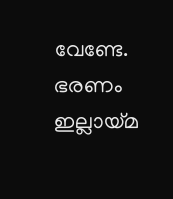വേണ്ടേ. ഭരണം ഇല്ലായ്മ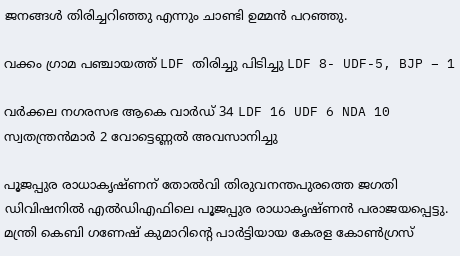ജനങ്ങൾ തിരിച്ചറിഞ്ഞു എന്നും ചാണ്ടി ഉമ്മൻ പറഞ്ഞു.

വക്കം ഗ്രാമ പഞ്ചായത്ത് LDF തിരിച്ചു പിടിച്ചു LDF 8- UDF-5, BJP – 1

വർക്കല നഗരസഭ ആകെ വാർഡ് 34 LDF 16 UDF 6 NDA 10 സ്വതന്ത്രൻമാർ 2 വോട്ടെണ്ണൽ അവസാനിച്ചു

പൂജപ്പുര രാധാകൃഷ്ണന് തോൽവി തിരുവനന്തപുരത്തെ ജഗതി ഡിവിഷനിൽ എൽഡിഎഫിലെ പൂജപ്പുര രാധാകൃഷ്ണൻ പരാജയപ്പെട്ടു. മന്ത്രി കെബി ഗണേഷ് കുമാറിന്റെ പാർട്ടിയായ കേരള കോൺഗ്രസ്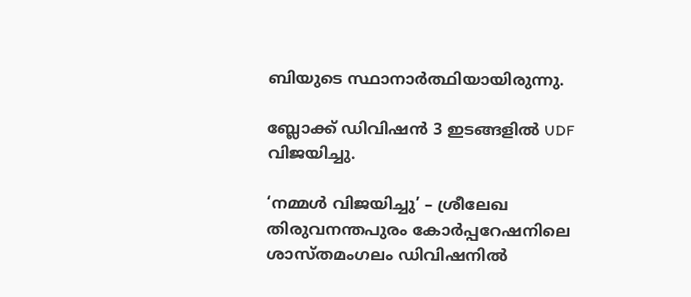ബിയുടെ സ്ഥാനാർത്ഥിയായിരുന്നു.

ബ്ലോക്ക് ഡിവിഷൻ 3 ഇടങ്ങളിൽ UDF വിജയിച്ചു.

‘നമ്മൾ വിജയിച്ചു’ – ശ്രീലേഖ തിരുവനന്തപുരം കോർപ്പറേഷനിലെ ശാസ്തമംഗലം ഡിവിഷനിൽ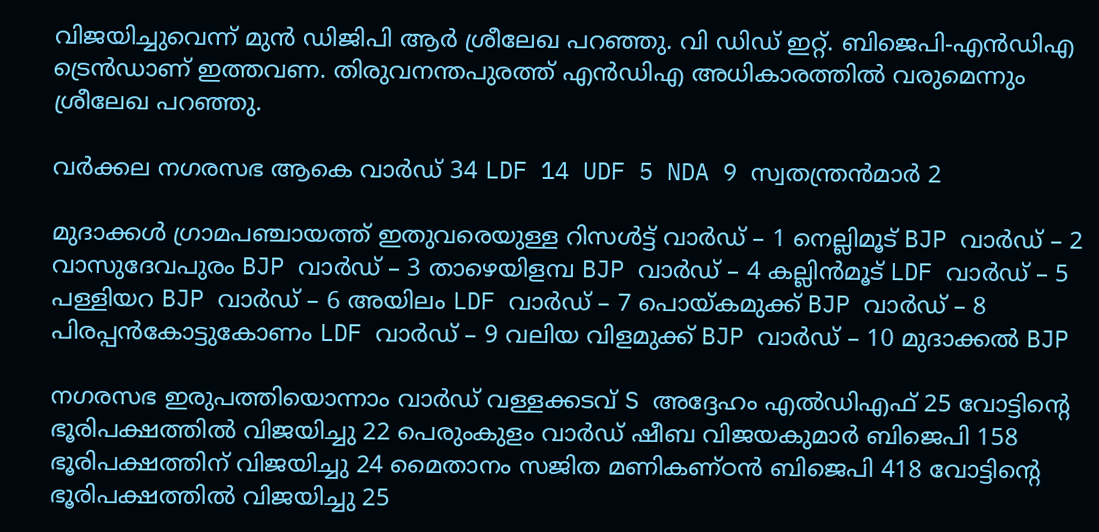വിജയിച്ചുവെന്ന് മുൻ ഡിജിപി ആർ ശ്രീലേഖ പറഞ്ഞു. വി ഡിഡ് ഇറ്റ്. ബിജെപി-എൻഡിഎ ട്രെൻഡാണ് ഇത്തവണ. തിരുവനന്തപുരത്ത് എൻഡിഎ അധികാരത്തിൽ വരുമെന്നും ശ്രീലേഖ പറഞ്ഞു.

വർക്കല നഗരസഭ ആകെ വാർഡ് 34 LDF 14 UDF 5 NDA 9 സ്വതന്ത്രൻമാർ 2

മുദാക്കൾ ഗ്രാമപഞ്ചായത്ത് ഇതുവരെയുള്ള റിസൾട്ട് വാർഡ് – 1 നെല്ലിമൂട് BJP വാർഡ് – 2 വാസുദേവപുരം BJP വാർഡ് – 3 താഴെയിളമ്പ BJP വാർഡ് – 4 കല്ലിൻമൂട് LDF വാർഡ് – 5 പള്ളിയറ BJP വാർഡ് – 6 അയിലം LDF വാർഡ് – 7 പൊയ്കമുക്ക് BJP വാർഡ് – 8 പിരപ്പൻകോട്ടുകോണം LDF വാർഡ് – 9 വലിയ വിളമുക്ക് BJP വാർഡ് – 10 മുദാക്കൽ BJP

നഗരസഭ ഇരുപത്തിയൊന്നാം വാർഡ് വള്ളക്കടവ് S അദ്ദേഹം എൽഡിഎഫ് 25 വോട്ടിന്റെ ഭൂരിപക്ഷത്തിൽ വിജയിച്ചു 22 പെരുംകുളം വാർഡ് ഷീബ വിജയകുമാർ ബിജെപി 158 ഭൂരിപക്ഷത്തിന് വിജയിച്ചു 24 മൈതാനം സജിത മണികണ്ഠൻ ബിജെപി 418 വോട്ടിന്റെ ഭൂരിപക്ഷത്തിൽ വിജയിച്ചു 25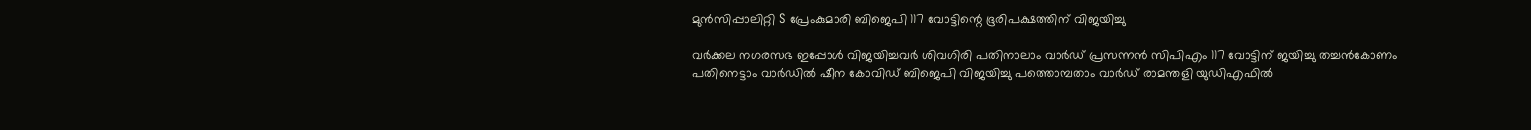മുൻസിപ്പാലിറ്റി S പ്രേംകുമാരി ബിജെപി 117 വോട്ടിന്റെ ഭൂരിപക്ഷത്തിന് വിജയിച്ചു

വർക്കല നഗരസഭ ഇപ്പോൾ വിജയിച്ചവർ ശിവഗിരി പതിനാലാം വാർഡ് പ്രസന്നൻ സിപിഎം 117 വോട്ടിന് ജയിച്ചു തച്ചൻകോണം പതിനെട്ടാം വാർഡിൽ ഷീന കോവിഡ് ബിജെപി വിജയിച്ചു പത്തൊമ്പതാം വാർഡ് രാമന്തളി യുഡിഎഫിൽ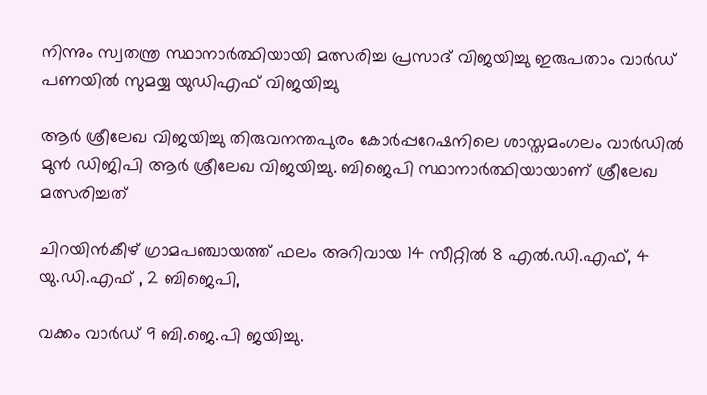നിന്നും സ്വതന്ത്ര സ്ഥാനാർത്ഥിയായി മത്സരിച്ച പ്രസാദ് വിജയിച്ചു ഇരുപതാം വാർഡ് പണയിൽ സുമയ്യ യുഡിഎഫ് വിജയിച്ചു

ആർ ശ്രീലേഖ വിജയിച്ചു തിരുവനന്തപുരം കോർപ്പറേഷനിലെ ശാസ്തമംഗലം വാർഡിൽ മുൻ ഡിജിപി ആർ ശ്രീലേഖ വിജയിച്ചു. ബിജെപി സ്ഥാനാർത്ഥിയായാണ് ശ്രീലേഖ മത്സരിച്ചത്

ചിറയിൻകീഴ് ഗ്രാമപഞ്ചായത്ത് ഫലം അറിവായ 14 സീറ്റിൽ 8 എൽ.ഡി.എഫ്, 4 യു.ഡി.എഫ് , 2 ബിജെപി,

വക്കം വാർഡ് 9 ബി.ജെ.പി ജയിച്ചു.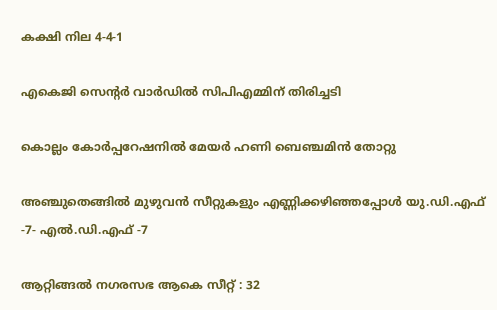കക്ഷി നില 4-4-1

എകെജി സെന്റർ വാർഡിൽ സിപിഎമ്മിന് തിരിച്ചടി

കൊല്ലം കോര്‍പ്പറേഷനില്‍ മേയര്‍ ഹണി ബെഞ്ചമിന്‍ തോറ്റു

അഞ്ചുതെങ്ങിൽ മുഴുവൻ സീറ്റുകളും എണ്ണിക്കഴിഞ്ഞപ്പോൾ യു.ഡി.എഫ് -7- എൽ.ഡി.എഫ് -7

ആറ്റിങ്ങൽ നഗരസഭ ആകെ സീറ്റ്‌ : 32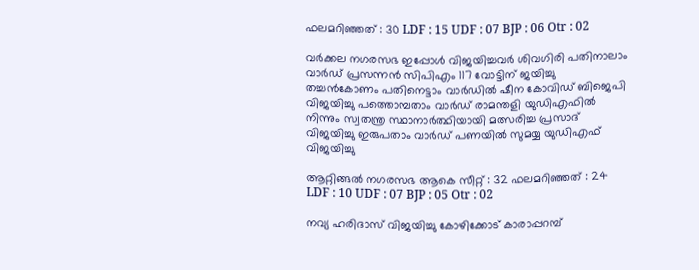ഫലമറിഞ്ഞത് : 30 LDF : 15 UDF : 07 BJP : 06 Otr : 02

വർക്കല നഗരസഭ ഇപ്പോൾ വിജയിച്ചവർ ശിവഗിരി പതിനാലാം വാർഡ് പ്രസന്നൻ സിപിഎം 117 വോട്ടിന് ജയിച്ചു തച്ചൻകോണം പതിനെട്ടാം വാർഡിൽ ഷീന കോവിഡ് ബിജെപി വിജയിച്ചു പത്തൊമ്പതാം വാർഡ് രാമന്തളി യുഡിഎഫിൽ നിന്നും സ്വതന്ത്ര സ്ഥാനാർത്ഥിയായി മത്സരിച്ച പ്രസാദ് വിജയിച്ചു ഇരുപതാം വാർഡ് പണയിൽ സുമയ്യ യുഡിഎഫ് വിജയിച്ചു

ആറ്റിങ്ങൽ നഗരസഭ ആകെ സീറ്റ്‌ : 32 ഫലമറിഞ്ഞത് : 24 LDF : 10 UDF : 07 BJP : 05 Otr : 02

നവ്യ ഹരിദാസ് വിജയിച്ചു കോഴിക്കോട് കാരാപ്പറമ്പ്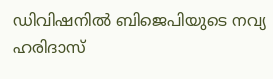ഡിവിഷനിൽ ബിജെപിയുടെ നവ്യ ഹരിദാസ്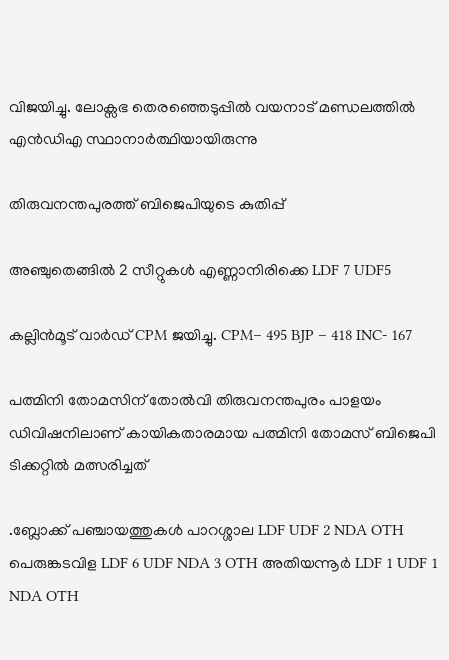വിജയിച്ചു. ലോക്സഭ തെരഞ്ഞെടുപ്പിൽ വയനാട് മണ്ഡലത്തിൽ എൻഡിഎ സ്ഥാനാർത്ഥിയായിരുന്നു

തിരുവനന്തപുരത്ത് ബിജെപിയുടെ കുതിപ്പ്

അഞ്ചുതെങ്ങിൽ 2 സീറ്റുകൾ എണ്ണാനിരിക്കെ LDF 7 UDF5

കല്ലിൻമൂട് വാർഡ് CPM ജയിച്ചു. CPM– 495 BJP – 418 INC- 167

പത്മിനി തോമസിന് തോൽവി തിരുവനന്തപുരം പാളയം ഡിവിഷനിലാണ് കായികതാരമായ പത്മിനി തോമസ് ബിജെപി ടിക്കറ്റിൽ മത്സരിച്ചത്

.ബ്ലോക്ക് പഞ്ചായത്തുകൾ പാറശ്ശാല LDF UDF 2 NDA OTH പെരുങ്കടവിള LDF 6 UDF NDA 3 OTH അതിയന്നൂർ LDF 1 UDF 1 NDA OTH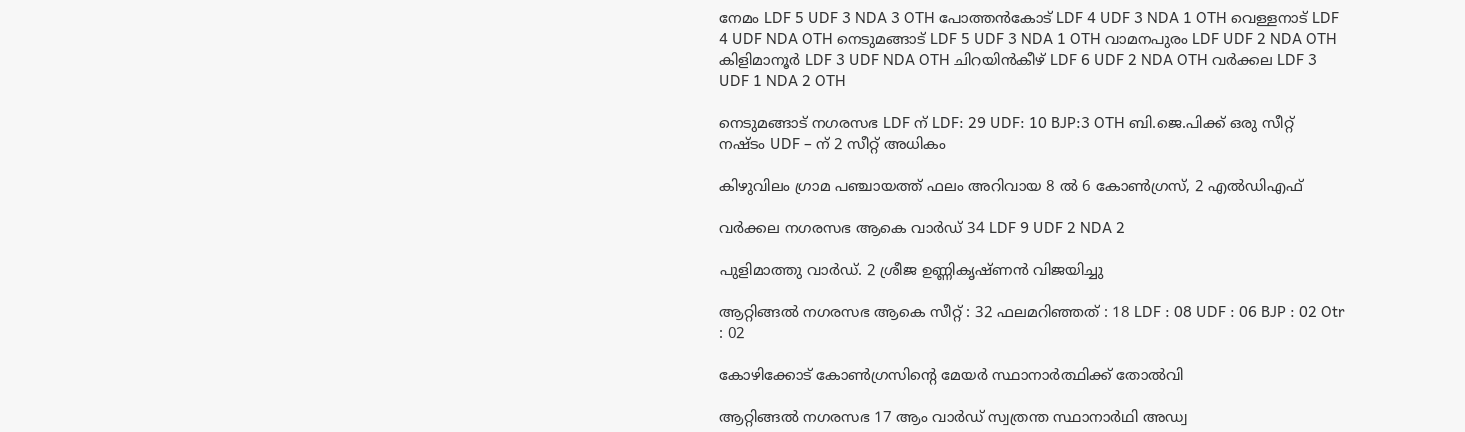നേമം LDF 5 UDF 3 NDA 3 OTH പോത്തൻകോട് LDF 4 UDF 3 NDA 1 OTH വെള്ളനാട് LDF 4 UDF NDA OTH നെടുമങ്ങാട് LDF 5 UDF 3 NDA 1 OTH വാമനപുരം LDF UDF 2 NDA OTH കിളിമാനൂർ LDF 3 UDF NDA OTH ചിറയിൻകീഴ് LDF 6 UDF 2 NDA OTH വർക്കല LDF 3 UDF 1 NDA 2 OTH

നെടുമങ്ങാട് നഗരസഭ LDF ന് LDF: 29 UDF: 10 BJP:3 OTH ബി.ജെ.പിക്ക് ഒരു സീറ്റ് നഷ്ടം UDF – ന് 2 സീറ്റ് അധികം

കിഴുവിലം ഗ്രാമ പഞ്ചായത്ത് ഫലം അറിവായ 8 ൽ 6 കോൺഗ്രസ്, 2 എൽഡിഎഫ്

വർക്കല നഗരസഭ ആകെ വാർഡ് 34 LDF 9 UDF 2 NDA 2

പുളിമാത്തു വാർഡ്. 2 ശ്രീജ ഉണ്ണികൃഷ്ണൻ വിജയിച്ചു

ആറ്റിങ്ങൽ നഗരസഭ ആകെ സീറ്റ്‌ : 32 ഫലമറിഞ്ഞത് : 18 LDF : 08 UDF : 06 BJP : 02 Otr : 02

കോഴിക്കോട് കോൺഗ്രസിന്റെ മേയർ സ്ഥാനാർത്ഥിക്ക് തോൽവി

ആറ്റിങ്ങൽ നഗരസഭ 17 ആം വാർഡ് സ്വത്രന്ത സ്ഥാനാർഥി അഡ്വ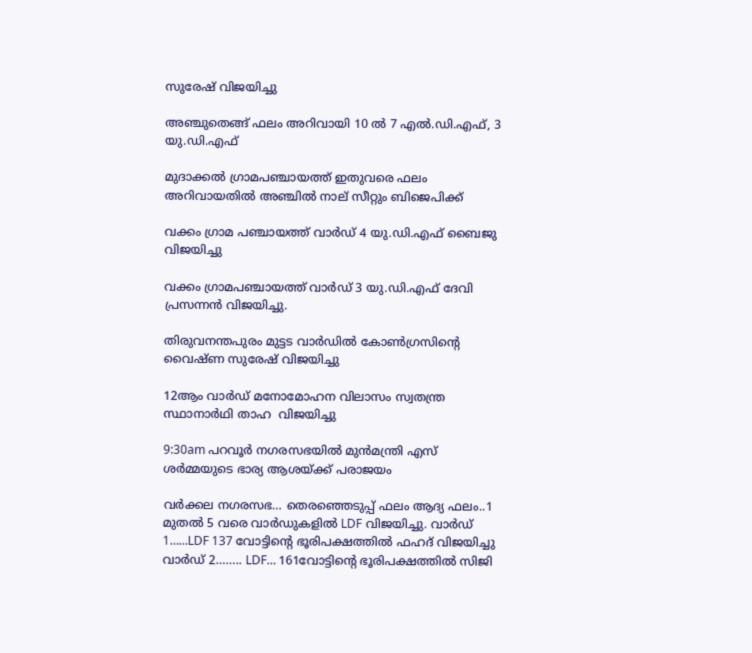സുരേഷ് വിജയിച്ചു

അഞ്ചുതെങ്ങ് ഫലം അറിവായി 10 ൽ 7 എൽ.ഡി.എഫ്, 3 യു.ഡി.എഫ്

മുദാക്കല്‍ ഗ്രാമപഞ്ചായത്ത് ഇതുവരെ ഫലം അറിവായതിൽ അഞ്ചിൽ നാല് സീറ്റും ബിജെപിക്ക്

വക്കം ഗ്രാമ പഞ്ചായത്ത് വാർഡ് 4 യു.ഡി.എഫ് ബൈജു വിജയിച്ചു

വക്കം ഗ്രാമപഞ്ചായത്ത് വാർഡ് 3 യു.ഡി.എഫ് ദേവി പ്രസന്നൻ വിജയിച്ചു.

തിരുവനന്തപുരം മുട്ടട വാർഡിൽ കോൺഗ്രസിന്റെ വൈഷ്ണ സുരേഷ് വിജയിച്ചു

12ആം വാർഡ് മനോമോഹന വിലാസം സ്വതന്ത്ര സ്ഥാനാർഥി താഹ  വിജയിച്ചു

9:30am പറവൂർ നഗരസഭയിൽ മുൻമന്ത്രി എസ് ശർമ്മയുടെ ഭാര്യ ആശയ്ക്ക് പരാജയം

വർക്കല നഗരസഭ… തെരഞ്ഞെടുപ്പ് ഫലം ആദ്യ ഫലം..1 മുതൽ 5 വരെ വാർഡുകളിൽ LDF വിജയിച്ചു. വാർഡ് 1……LDF 137 വോട്ടിൻ്റെ ഭൂരിപക്ഷത്തിൽ ഫഹദ് വിജയിച്ചു വാർഡ് 2…….. LDF… 161വോട്ടിൻ്റെ ഭൂരിപക്ഷത്തിൽ സിജി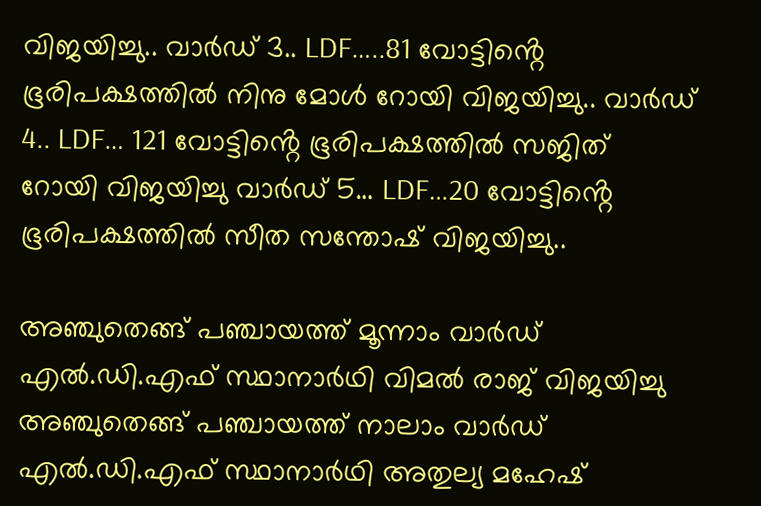വിജയിച്ചു.. വാർഡ് 3.. LDF…..81 വോട്ടിൻ്റെ ഭൂരിപക്ഷത്തിൽ നിനു മോൾ റോയി വിജയിച്ചു.. വാർഡ് 4.. LDF… 121 വോട്ടിൻ്റെ ഭൂരിപക്ഷത്തിൽ സജിത് റോയി വിജയിച്ചു വാർഡ് 5… LDF…20 വോട്ടിൻ്റെ ഭൂരിപക്ഷത്തിൽ സീത സന്തോഷ് വിജയിച്ചു..

അഞ്ചുതെങ്ങ് പഞ്ചായത്ത് മൂന്നാം വാർഡ് എൽ.ഡി.എഫ് സ്ഥാനാർഥി വിമൽ രാജ് വിജയിച്ചു അഞ്ചുതെങ്ങ് പഞ്ചായത്ത് നാലാം വാർഡ് എൽ.ഡി.എഫ് സ്ഥാനാർഥി അതുല്യ മഹേഷ്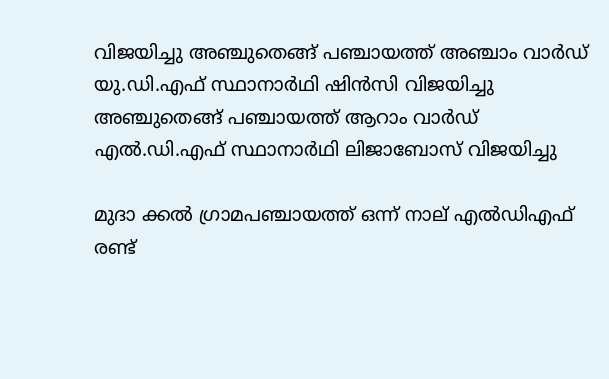വിജയിച്ചു അഞ്ചുതെങ്ങ് പഞ്ചായത്ത് അഞ്ചാം വാർഡ് യു.ഡി.എഫ് സ്ഥാനാർഥി ഷിൻസി വിജയിച്ചു അഞ്ചുതെങ്ങ് പഞ്ചായത്ത് ആറാം വാർഡ് എൽ.ഡി.എഫ് സ്ഥാനാർഥി ലിജാബോസ് വിജയിച്ചു

മുദാ ക്കൽ ഗ്രാമപഞ്ചായത്ത് ഒന്ന് നാല് എൽഡിഎഫ് രണ്ട്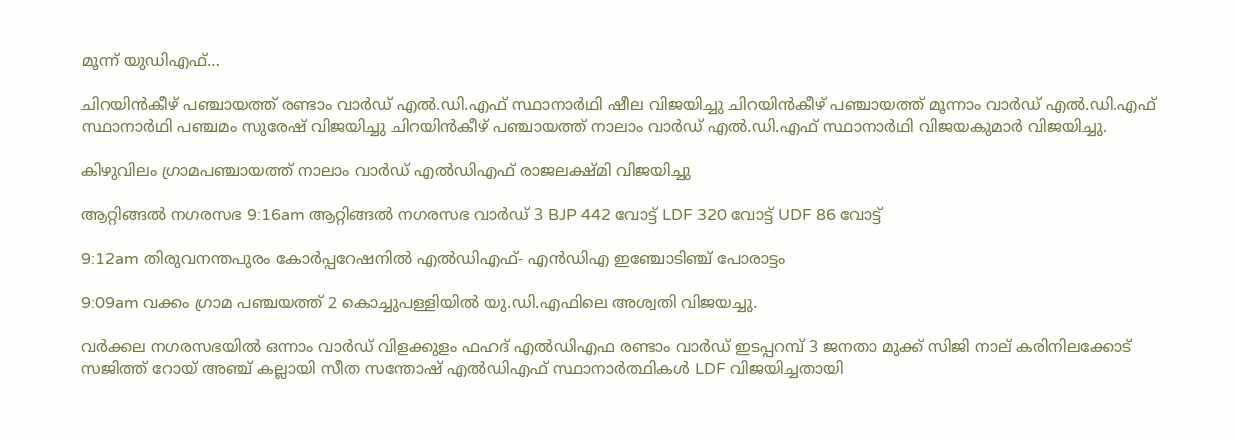മൂന്ന് യുഡിഎഫ്…

ചിറയിൻകീഴ് പഞ്ചായത്ത് രണ്ടാം വാർഡ് എൽ.ഡി.എഫ് സ്ഥാനാർഥി ഷീല വിജയിച്ചു ചിറയിൻകീഴ് പഞ്ചായത്ത് മൂന്നാം വാർഡ് എൽ.ഡി.എഫ് സ്ഥാനാർഥി പഞ്ചമം സുരേഷ് വിജയിച്ചു ചിറയിൻകീഴ് പഞ്ചായത്ത് നാലാം വാർഡ് എൽ.ഡി.എഫ് സ്ഥാനാർഥി വിജയകുമാർ വിജയിച്ചു.

കിഴുവിലം ഗ്രാമപഞ്ചായത്ത് നാലാം വാർഡ് എൽഡിഎഫ് രാജലക്ഷ്മി വിജയിച്ചു

ആറ്റിങ്ങൽ നഗരസഭ 9:16am ആറ്റിങ്ങൽ നഗരസഭ വാർഡ് 3 BJP 442 വോട്ട് LDF 320 വോട്ട് UDF 86 വോട്ട്

9:12am തിരുവനന്തപുരം കോർപ്പറേഷനിൽ എൽഡിഎഫ്- എൻഡിഎ ഇഞ്ചോടിഞ്ച് പോരാട്ടം

9:09am വക്കം ഗ്രാമ പഞ്ചയത്ത് 2 കൊച്ചുപള്ളിയിൽ യു.ഡി.എഫിലെ അശ്വതി വിജയച്ചു.

വർക്കല നഗരസഭയിൽ ഒന്നാം വാർഡ് വിളക്കുളം ഫഹദ് എൽഡിഎഫ രണ്ടാം വാർഡ് ഇടപ്പറമ്പ് 3 ജനതാ മുക്ക് സിജി നാല് കരിനിലക്കോട് സജിത്ത് റോയ് അഞ്ച് കല്ലായി സീത സന്തോഷ് എൽഡിഎഫ് സ്ഥാനാർത്ഥികൾ LDF വിജയിച്ചതായി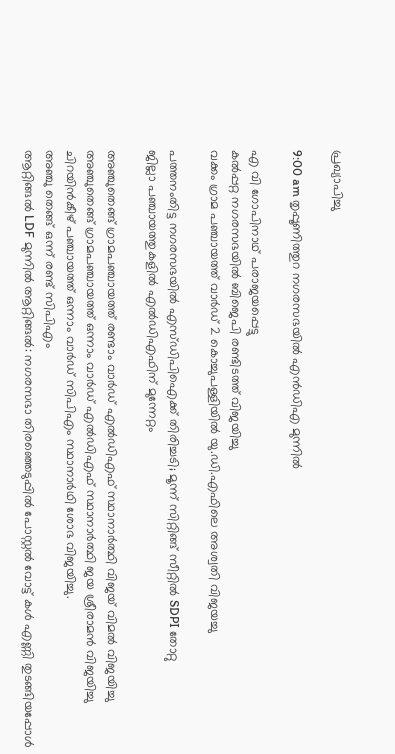പ്രഖ്യാപിച്ചു

9:00 am തൃപ്പൂണിത്തുറ നഗരസഭയിൽ എൻഡിഎ മുന്നിൽ

എ വി ഗോപിനാഥ് പരാജയപ്പെട്ടു
കൽപ്പറ്റ നഗരസഭയിൽ ബിജെപി രണ്ടിടത്ത് വിജയിച്ചു
വക്കം ഗ്രാമ പഞ്ചായത്ത് വാർഡ് 2 കൊച്ചുപള്ളിയിൽ യു.ഡി.എഫിലെ അശ്വതി വിജയച്ചു

പത്തനംതിട്ട നഗരസഭയിൽ എസ്ഡിപിഐക്ക് തിരിച്ചടി; മൂന്ന് സിറ്റിങ്ങ് സീറ്റിൽ SDPI തോറ്റു
ജില്ലാ പഞ്ചായത്തുകളിൽ എൽഡിഎഫിന് മുന്നേറ്റം

അഞ്ചുതെങ്ങ് ഗ്രാമപഞ്ചായത്ത് രണ്ടാം വാർഡ് എൽഡിഎഫ് സ്ഥാനാർത്ഥി വിജയ് വിമൽ വിജയിച്ചു
അഞ്ചുതെങ്ങ് ഗ്രാമപഞ്ചായത്ത് ഒന്നാം വാർഡ് എൽഡിഎഫ് സ്ഥാനാർത്ഥി ജയ ശ്രീരാമൻ വിജയിച്ചു
ചിറയിൻകീഴ് പഞ്ചായത്ത് ഒന്നാം വാർഡ് സിപിഎം സ്ഥാനാർഥി ശോഭ വിജയിച്ചു.
അഞ്ചു തെങ്ങ് ഒന്ന് രണ്ട് സിപിഎം
ആറ്റിങ്ങൽ LDF മുന്നിൽ ആറ്റിങ്ങൽ: നഗരസഭാ തിരഞ്ഞെടുപ്പിൽ പോസ്റ്റൽ വോട്ട് കൾ എണ്ണി തുടങ്ങിയപ്പോൾ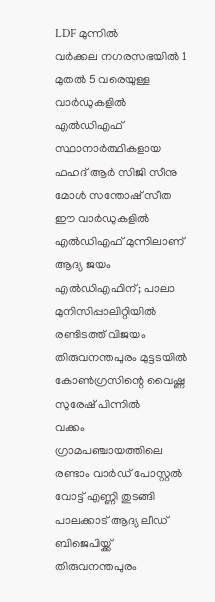LDF മുന്നിൽ
വർക്കല നഗരസഭയിൽ 1 മുതൽ 5 വരെയുള്ള വാർഡുകളിൽ എൽഡിഎഫ് സ്ഥാനാർത്ഥികളായ ഫഹദ് ആർ സിജി സീനു മോൾ സന്തോഷ് സീത ഈ വാർഡുകളിൽ എൽഡിഎഫ് മുന്നിലാണ്
ആദ്യ ജയം എൽഡിഎഫിന്; പാലാ മുനിസിപ്പാലിറ്റിയിൽ രണ്ടിടത്ത് വിജയം
തിരുവനന്തപുരം മുട്ടടയിൽ കോൺഗ്രസിന്റെ വൈഷ്ണ സുരേഷ് പിന്നിൽ
വക്കം ഗ്രാമപഞ്ചായത്തിലെ രണ്ടാം വാർഡ് പോസ്റ്റൽ വോട്ട് എണ്ണി തുടങ്ങി
പാലക്കാട് ആദ്യ ലീഡ് ബിജെപിയ്ക്ക്
തിരുവനന്തപുരം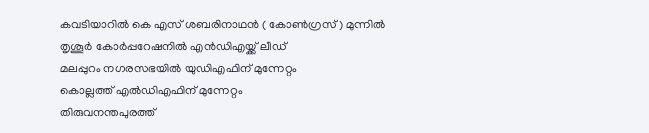കവടിയാറിൽ കെ എസ് ശബരിനാഥൻ ( കോൺഗ്രസ് ) മുന്നിൽ
തൃശൂർ കോർപ്പറേഷനിൽ എൻഡിഎയ്ക്ക് ലീഡ്
മലപ്പുറം നഗരസഭയിൽ യുഡിഎഫിന് മുന്നേറ്റം
കൊല്ലത്ത് എൽഡിഎഫിന് മുന്നേറ്റം
തിരുവനന്തപുരത്ത്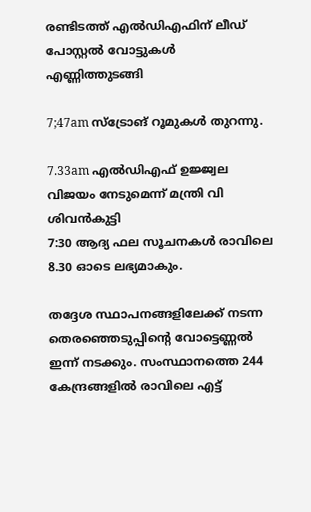രണ്ടിടത്ത് എൽഡിഎഫിന് ലീഡ്
പോസ്റ്റൽ വോട്ടുകൾ എണ്ണിത്തുടങ്ങി

7;47am സ്ട്രോങ് റൂമുകൾ തുറന്നു.

7.33am എൽഡിഎഫ് ഉജ്ജ്വല വിജയം നേടുമെന്ന് മന്ത്രി വി ശിവൻകുട്ടി
7:30 ആദ്യ ഫല സൂചനകള്‍ രാവിലെ 8.30 ഓടെ ലഭ്യമാകും.

തദ്ദേശ സ്ഥാപനങ്ങളിലേക്ക് നടന്ന തെരഞ്ഞെടുപ്പിന്റെ വോട്ടെണ്ണൽ ഇന്ന് നടക്കും. സംസ്ഥാനത്തെ 244 കേന്ദ്രങ്ങളില്‍ രാവിലെ എട്ട്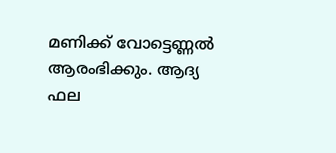മണിക്ക് വോട്ടെണ്ണല്‍ ആരംഭിക്കും. ആദ്യ ഫല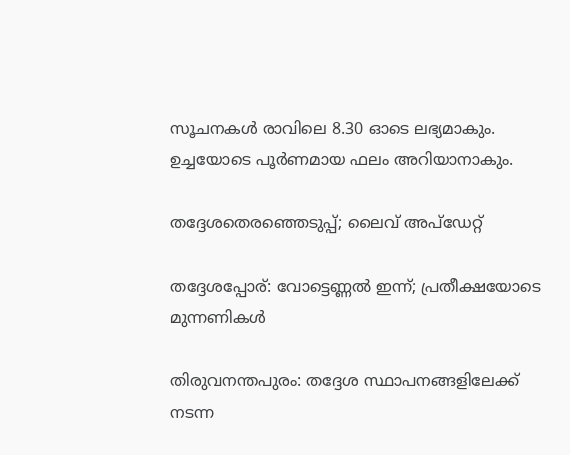സൂചനകള്‍ രാവിലെ 8.30 ഓടെ ലഭ്യമാകും. ഉച്ചയോടെ പൂർണമായ ഫലം അറിയാനാകും.

തദ്ദേശതെരഞ്ഞെടുപ്പ്; ലൈവ് അപ്ഡേറ്റ്

തദ്ദേശപ്പോര്: വോട്ടെണ്ണൽ ഇന്ന്; പ്രതീക്ഷയോടെ മുന്നണികൾ

തിരുവനന്തപുരം: തദ്ദേശ സ്ഥാപനങ്ങളിലേക്ക് നടന്ന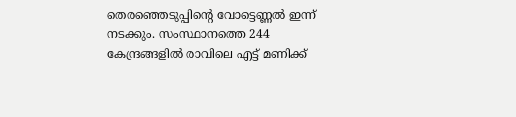തെരഞ്ഞെടുപ്പിന്റെ വോട്ടെണ്ണൽ ഇന്ന് നടക്കും. സംസ്ഥാനത്തെ 244 കേന്ദ്രങ്ങളില്‍ രാവിലെ എട്ട് മണിക്ക്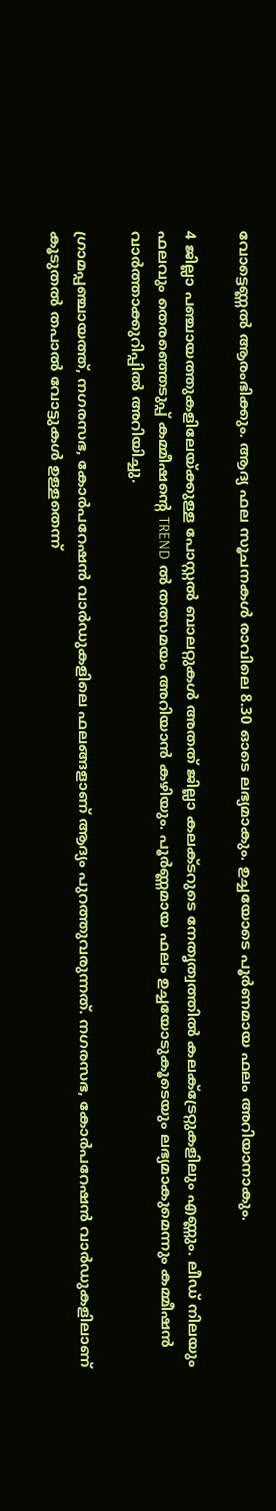വോട്ടെണ്ണല്‍ ആരംഭിക്കും. ആദ്യ ഫല സൂചനകള്‍ രാവിലെ 8.30 ഓടെ ലഭ്യമാകും. ഉച്ചയോടെ പൂർണമായ ഫലം അറിയാനാകും.

4 ജില്ലാ പഞ്ചായത്തുകളിലേയ്ക്കുള്ള പോസ്റ്റല്‍ ബാലറ്റുകള്‍ അതത് ജില്ലാ കലക്ടറുടെ നേതൃത്വത്തില്‍ കലക്ട്രേറ്റുകളിലും എണ്ണും. ലീഡ് നിലയും ഫലവും തെരഞ്ഞെടുപ്പ് കമ്മീഷന്റെ TREND ല്‍ തത്സമയം അറിയാന്‍ കഴിയും. പൂര്‍ണ്ണമായ ഫലം ഉച്ചയോടുകൂടെയും ലഭ്യമാകുമെന്നും കമ്മീഷന്‍ വാര്‍ത്താക്കുറിപ്പില്‍ അറിയിച്ചു.

ഗ്രാമപ്പഞ്ചായത്ത്, നഗരസഭ, കോർപറേഷൻ വാർഡുകളിലെ ഫലങ്ങളാണ് ആദ്യം പുറത്തുവരുന്നത്. നഗരസഭ, കോർപറേഷൻ വാർഡുകളിലാണ് കൂടുതൽ തപാൽ വോട്ടുകൾ ഉള്ളതെന്ന്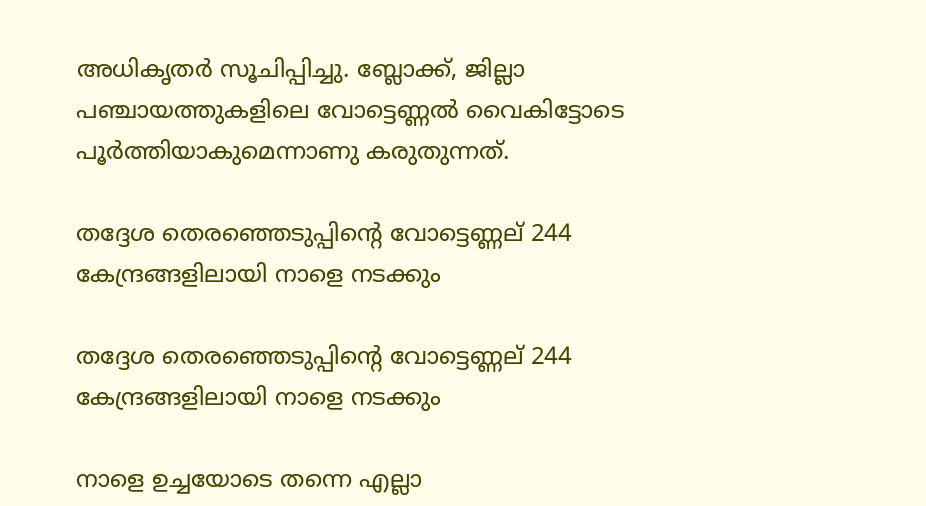അധികൃതർ സൂചിപ്പിച്ചു. ബ്ലോക്ക്, ജില്ലാ പഞ്ചായത്തുകളിലെ വോട്ടെണ്ണൽ വൈകിട്ടോടെ പൂർത്തിയാകുമെന്നാണു കരുതുന്നത്.

തദ്ദേശ തെരഞ്ഞെടുപ്പിന്റെ വോട്ടെണ്ണല് 244 കേന്ദ്രങ്ങളിലായി നാളെ നടക്കും

തദ്ദേശ തെരഞ്ഞെടുപ്പിന്റെ വോട്ടെണ്ണല് 244 കേന്ദ്രങ്ങളിലായി നാളെ നടക്കും

നാളെ ഉച്ചയോടെ തന്നെ എല്ലാ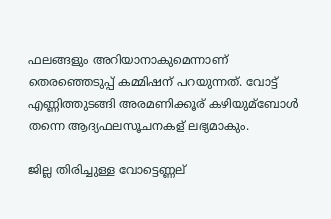ഫലങ്ങളും അറിയാനാകുമെന്നാണ് തെരഞ്ഞെടുപ്പ് കമ്മിഷന് പറയുന്നത്. വോട്ട് എണ്ണിത്തുടങ്ങി അരമണിക്കൂര് കഴിയുമ്ബോൾ തന്നെ ആദ്യഫലസൂചനകള് ലഭ്യമാകും.

ജില്ല തിരിച്ചുള്ള വോട്ടെണ്ണല്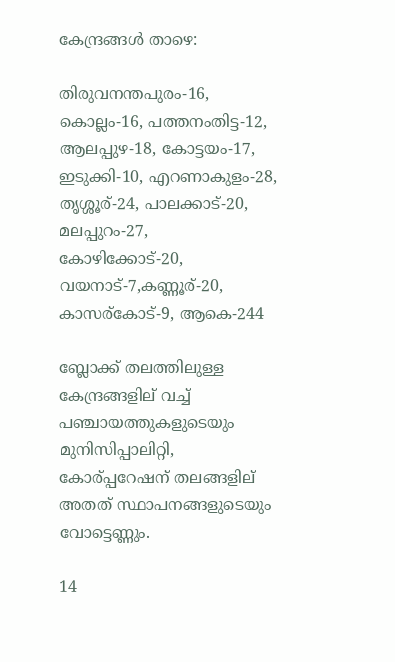കേന്ദ്രങ്ങൾ താഴെ:

തിരുവനന്തപുരം-16, കൊല്ലം-16, പത്തനംതിട്ട-12, ആലപ്പുഴ-18, കോട്ടയം-17, ഇടുക്കി-10, എറണാകുളം-28, തൃശ്ശൂര്-24, പാലക്കാട്-20, മലപ്പുറം-27, കോഴിക്കോട്-20, വയനാട്-7,കണ്ണൂര്-20, കാസര്കോട്-9, ആകെ-244

ബ്ലോക്ക് തലത്തിലുള്ള കേന്ദ്രങ്ങളില് വച്ച്‌ പഞ്ചായത്തുകളുടെയും മുനിസിപ്പാലിറ്റി, കോര്പ്പറേഷന് തലങ്ങളില് അതത് സ്ഥാപനങ്ങളുടെയും വോട്ടെണ്ണും.

14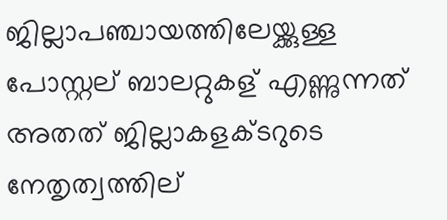ജില്ലാപഞ്ചായത്തിലേയ്ക്കുള്ള പോസ്റ്റല് ബാലറ്റുകള് എണ്ണുന്നത് അതത് ജില്ലാകളക്ടറുടെ നേതൃത്വത്തില്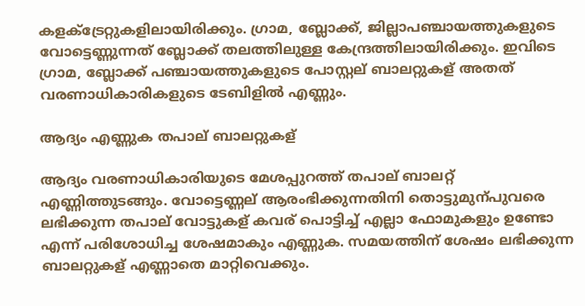കളക്‌ട്രേറ്റുകളിലായിരിക്കും. ഗ്രാമ, ബ്ലോക്ക്, ജില്ലാപഞ്ചായത്തുകളുടെ വോട്ടെണ്ണുന്നത് ബ്ലോക്ക് തലത്തിലുള്ള കേന്ദ്രത്തിലായിരിക്കും. ഇവിടെ ഗ്രാമ, ബ്ലോക്ക് പഞ്ചായത്തുകളുടെ പോസ്റ്റല് ബാലറ്റുകള് അതത് വരണാധികാരികളുടെ ടേബിളിൽ എണ്ണും.

ആദ്യം എണ്ണുക തപാല് ബാലറ്റുകള്

ആദ്യം വരണാധികാരിയുടെ മേശപ്പുറത്ത് തപാല് ബാലറ്റ് എണ്ണിത്തുടങ്ങും. വോട്ടെണ്ണല് ആരംഭിക്കുന്നതിനി തൊട്ടുമുന്പുവരെ ലഭിക്കുന്ന തപാല് വോട്ടുകള് കവര് പൊട്ടിച്ച്‌ എല്ലാ ഫോമുകളും ഉണ്ടോ എന്ന് പരിശോധിച്ച ശേഷമാകും എണ്ണുക. സമയത്തിന് ശേഷം ലഭിക്കുന്ന ബാലറ്റുകള് എണ്ണാതെ മാറ്റിവെക്കും.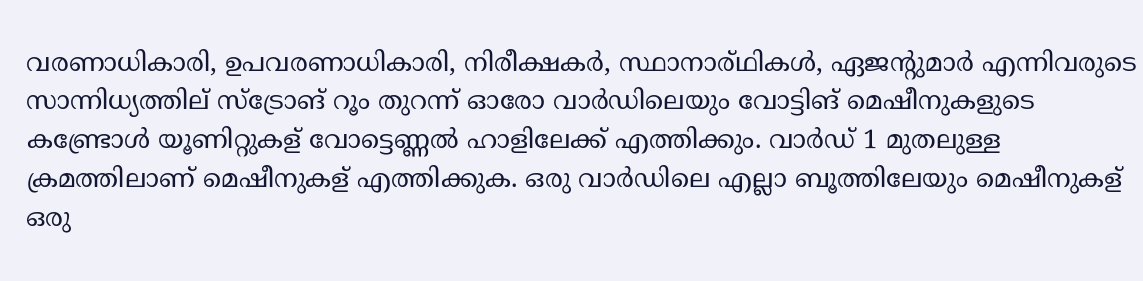വരണാധികാരി, ഉപവരണാധികാരി, നിരീക്ഷകർ, സ്ഥാനാര്ഥികൾ, ഏജന്റുമാർ എന്നിവരുടെ സാന്നിധ്യത്തില് സ്ട്രോങ് റൂം തുറന്ന് ഓരോ വാർഡിലെയും വോട്ടിങ് മെഷീനുകളുടെ കണ്ട്രോൾ യൂണിറ്റുകള് വോട്ടെണ്ണൽ ഹാളിലേക്ക് എത്തിക്കും. വാർഡ് 1 മുതലുള്ള ക്രമത്തിലാണ് മെഷീനുകള് എത്തിക്കുക. ഒരു വാർഡിലെ എല്ലാ ബൂത്തിലേയും മെഷീനുകള് ഒരു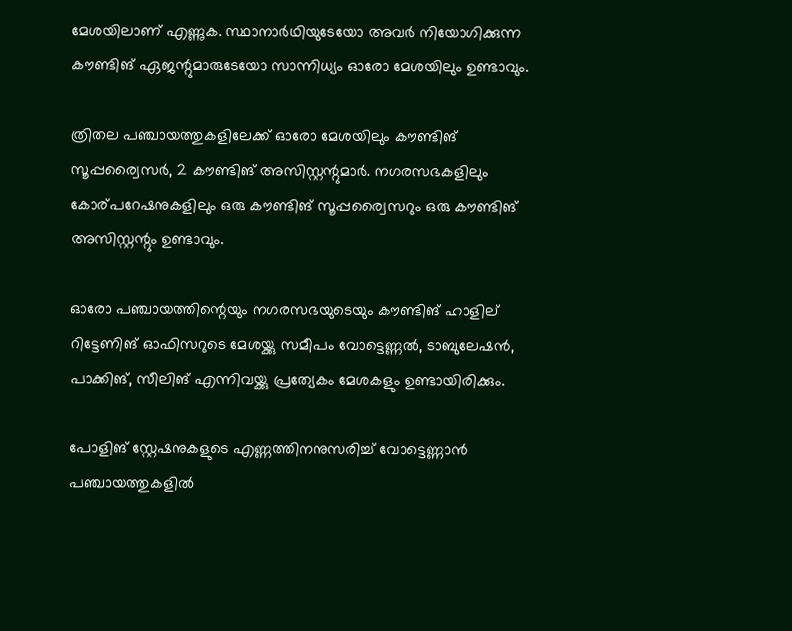മേശയിലാണ് എണ്ണുക. സ്ഥാനാർഥിയുടേയോ അവർ നിയോഗിക്കുന്ന കൗണ്ടിങ് ഏജന്റുമാരുടേയോ സാന്നിധ്യം ഓരോ മേശയിലും ഉണ്ടാവും.

ത്രിതല പഞ്ചായത്തുകളിലേക്ക് ഓരോ മേശയിലും കൗണ്ടിങ് സൂപ്പര്വൈസർ, 2 കൗണ്ടിങ് അസിസ്റ്റന്റുമാർ. നഗരസഭകളിലും കോര്പറേഷനുകളിലും ഒരു കൗണ്ടിങ് സൂപ്പര്വൈസറും ഒരു കൗണ്ടിങ് അസിസ്റ്റന്റും ഉണ്ടാവും.

ഓരോ പഞ്ചായത്തിന്റെയും നഗരസഭയുടെയും കൗണ്ടിങ് ഹാളില് റിട്ടേണിങ് ഓഫിസറുടെ മേശയ്ക്കു സമീപം വോട്ടെണ്ണൽ, ടാബുലേഷൻ, പാക്കിങ്, സീലിങ് എന്നിവയ്ക്കു പ്രത്യേകം മേശകളും ഉണ്ടായിരിക്കും.

പോളിങ് സ്റ്റേഷനുകളുടെ എണ്ണത്തിനനുസരിച്ച്‌ വോട്ടെണ്ണാൻ പഞ്ചായത്തുകളിൽ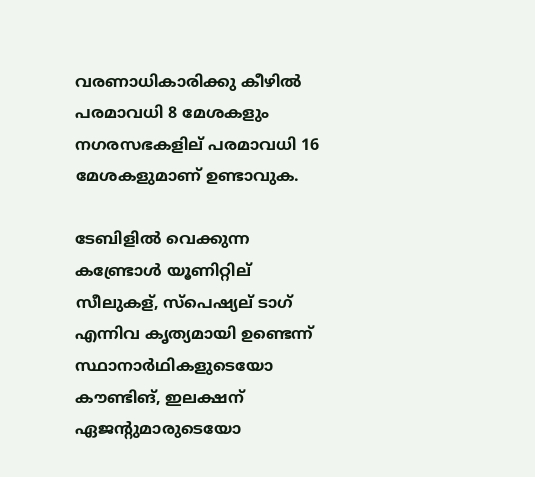വരണാധികാരിക്കു കീഴിൽ പരമാവധി 8 മേശകളും നഗരസഭകളില് പരമാവധി 16 മേശകളുമാണ് ഉണ്ടാവുക.

ടേബിളിൽ വെക്കുന്ന കണ്ട്രോൾ യൂണിറ്റില് സീലുകള്, സ്പെഷ്യല് ടാഗ് എന്നിവ കൃത്യമായി ഉണ്ടെന്ന് സ്ഥാനാർഥികളുടെയോ കൗണ്ടിങ്, ഇലക്ഷന് ഏജന്റുമാരുടെയോ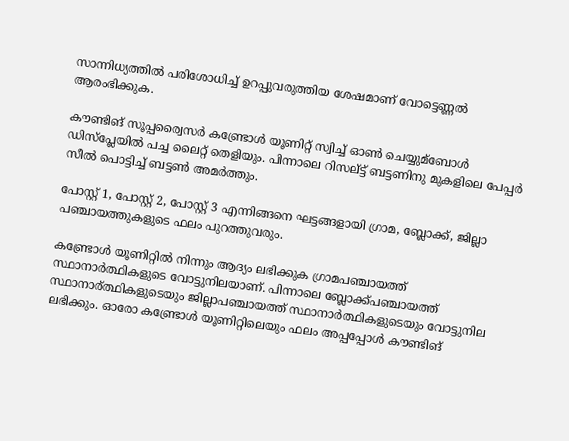സാന്നിധ്യത്തിൽ പരിശോധിച്ച്‌ ഉറപ്പുവരുത്തിയ ശേഷമാണ് വോട്ടെണ്ണൽ ആരംഭിക്കുക.

കൗണ്ടിങ് സൂപ്പര്വൈസർ കണ്ട്രോൾ യൂണിറ്റ് സ്വിച്ച്‌ ഓൺ ചെയ്യുമ്ബോൾ ഡിസ്പ്ലേയിൽ പച്ച ലൈറ്റ് തെളിയും. പിന്നാലെ റിസല്ട്ട് ബട്ടണിനു മുകളിലെ പേപ്പർ സീൽ പൊട്ടിച്ച്‌ ബട്ടൺ അമർത്തും.

പോസ്റ്റ് 1, പോസ്റ്റ് 2, പോസ്റ്റ് 3 എന്നിങ്ങനെ ഘട്ടങ്ങളായി ഗ്രാമ, ബ്ലോക്ക്, ജില്ലാ പഞ്ചായത്തുകളുടെ ഫലം പുറത്തുവരും.

കണ്ട്രോൾ യൂണിറ്റിൽ നിന്നും ആദ്യം ലഭിക്കുക ഗ്രാമപഞ്ചായത്ത് സ്ഥാനാർത്ഥികളുടെ വോട്ടുനിലയാണ്. പിന്നാലെ ബ്ലോക്ക്പഞ്ചായത്ത് സ്ഥാനാര്ത്ഥികളുടെയും ജില്ലാപഞ്ചായത്ത് സ്ഥാനാർത്ഥികളുടെയും വോട്ടുനില ലഭിക്കും. ഓരോ കണ്ട്രോൾ യൂണിറ്റിലെയും ഫലം അപ്പപ്പോൾ കൗണ്ടിങ്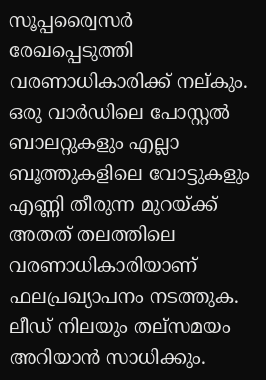സൂപ്പര്വൈസർ രേഖപ്പെടുത്തി വരണാധികാരിക്ക് നല്കും. ഒരു വാർഡിലെ പോസ്റ്റൽ ബാലറ്റുകളും എല്ലാ ബൂത്തുകളിലെ വോട്ടുകളും എണ്ണി തീരുന്ന മുറയ്ക്ക് അതത് തലത്തിലെ വരണാധികാരിയാണ് ഫലപ്രഖ്യാപനം നടത്തുക. ലീഡ് നിലയും തല്സമയം അറിയാൻ സാധിക്കും.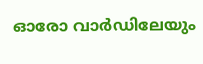ഓരോ വാർഡിലേയും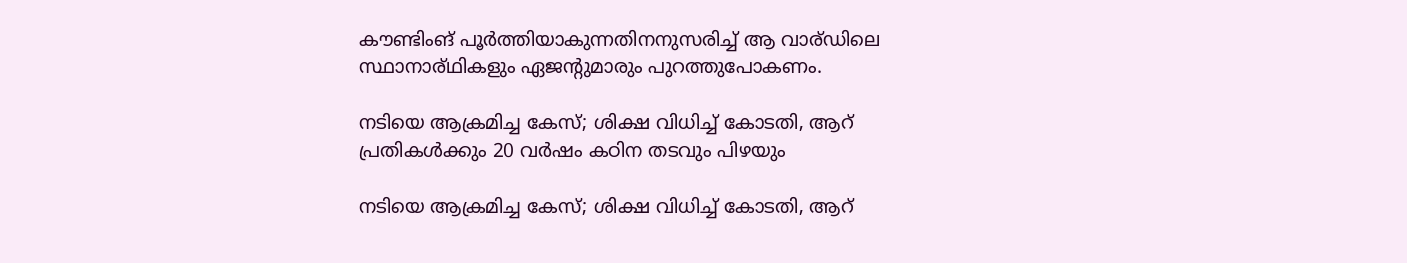കൗണ്ടിംങ് പൂർത്തിയാകുന്നതിനനുസരിച്ച്‌ ആ വാര്ഡിലെ സ്ഥാനാര്ഥികളും ഏജന്റുമാരും പുറത്തുപോകണം.

നടിയെ ആക്രമിച്ച കേസ്; ശിക്ഷ വിധിച്ച് കോടതി, ആറ് പ്രതികൾക്കും 20 വർഷം കഠിന തടവും പിഴയും

നടിയെ ആക്രമിച്ച കേസ്; ശിക്ഷ വിധിച്ച് കോടതി, ആറ്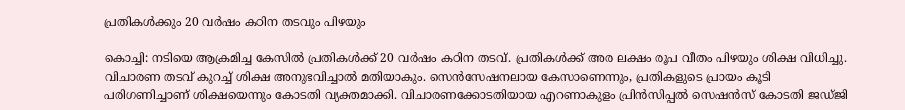പ്രതികൾക്കും 20 വർഷം കഠിന തടവും പിഴയും

കൊച്ചി: നടിയെ ആക്രമിച്ച കേസില്‍ പ്രതികള്‍ക്ക് 20 വര്‍ഷം കഠിന തടവ്. പ്രതികള്‍ക്ക് അര ലക്ഷം രൂപ വീതം പിഴയും ശിക്ഷ വിധിച്ചു. വിചാരണ തടവ് കുറച്ച് ശിക്ഷ അനുഭവിച്ചാൽ മതിയാകും. സെന്‍സേഷനലായ കേസാണെന്നും, പ്രതികളുടെ പ്രായം കൂടി പരിഗണിച്ചാണ് ശിക്ഷയെന്നും കോടതി വ്യക്തമാക്കി. വിചാരണക്കോടതിയായ എറണാകുളം പ്രിന്‍സിപ്പല്‍ സെഷന്‍സ് കോടതി ജഡ്ജി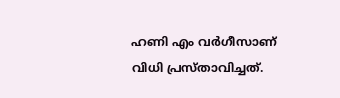ഹണി എം വര്‍ഗീസാണ് വിധി പ്രസ്താവിച്ചത്.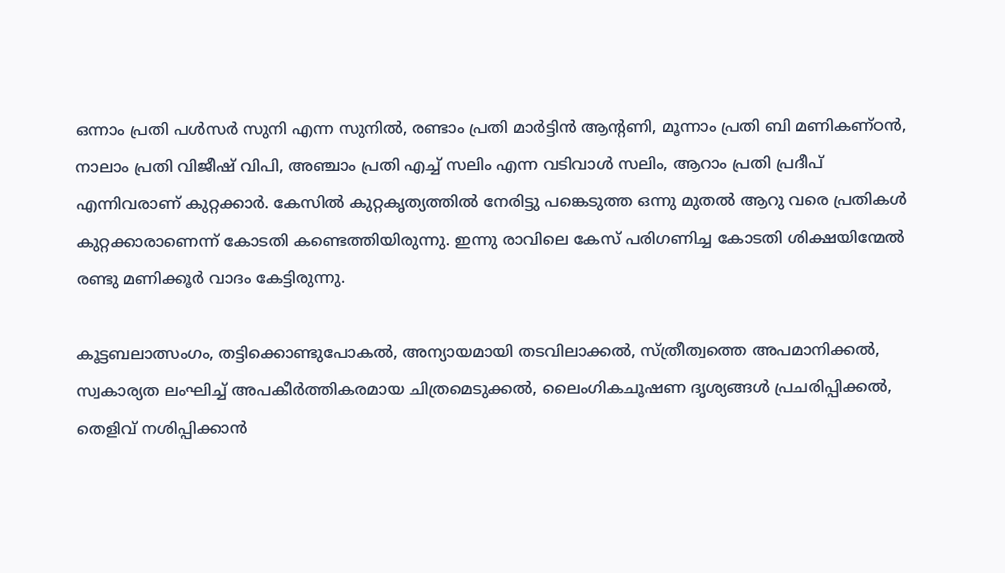ഒന്നാം പ്രതി പള്‍സര്‍ സുനി എന്ന സുനില്‍, രണ്ടാം പ്രതി മാര്‍ട്ടിന്‍ ആന്റണി, മൂന്നാം പ്രതി ബി മണികണ്ഠന്‍, നാലാം പ്രതി വിജീഷ് വിപി, അഞ്ചാം പ്രതി എച്ച് സലിം എന്ന വടിവാള്‍ സലിം, ആറാം പ്രതി പ്രദീപ് എന്നിവരാണ് കുറ്റക്കാര്‍. കേസില്‍ കുറ്റകൃത്യത്തില്‍ നേരിട്ടു പങ്കെടുത്ത ഒന്നു മുതല്‍ ആറു വരെ പ്രതികള്‍ കുറ്റക്കാരാണെന്ന് കോടതി കണ്ടെത്തിയിരുന്നു. ഇന്നു രാവിലെ കേസ് പരിഗണിച്ച കോടതി ശിക്ഷയിന്മേല്‍ രണ്ടു മണിക്കൂര്‍ വാദം കേട്ടിരുന്നു.

കൂട്ടബലാത്സംഗം, തട്ടിക്കൊണ്ടുപോകല്‍, അന്യായമായി തടവിലാക്കല്‍, സ്ത്രീത്വത്തെ അപമാനിക്കല്‍, സ്വകാര്യത ലംഘിച്ച് അപകീര്‍ത്തികരമായ ചിത്രമെടുക്കല്‍, ലൈംഗികചൂഷണ ദൃശ്യങ്ങള്‍ പ്രചരിപ്പിക്കല്‍, തെളിവ് നശിപ്പിക്കാന്‍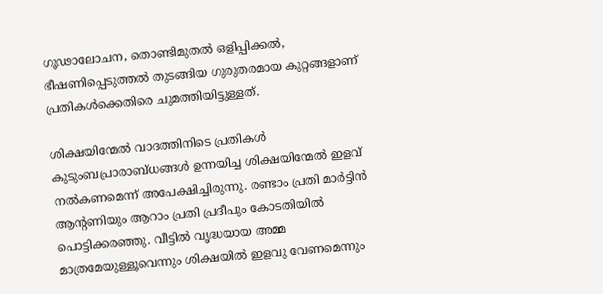ഗൂഢാലോചന, തൊണ്ടിമുതല്‍ ഒളിപ്പിക്കല്‍, ഭീഷണിപ്പെടുത്തല്‍ തുടങ്ങിയ ഗുരുതരമായ കുറ്റങ്ങളാണ് പ്രതികള്‍ക്കെതിരെ ചുമത്തിയിട്ടുള്ളത്.

ശിക്ഷയിന്മേല്‍ വാദത്തിനിടെ പ്രതികള്‍ കുടുംബപ്രാരാബ്ധങ്ങള്‍ ഉന്നയിച്ച ശിക്ഷയിന്മേല്‍ ഇളവ് നല്‍കണമെന്ന് അപേക്ഷിച്ചിരുന്നു. രണ്ടാം പ്രതി മാര്‍ട്ടിന്‍ ആന്റണിയും ആറാം പ്രതി പ്രദീപും കോടതിയില്‍ പൊട്ടിക്കരഞ്ഞു. വീട്ടില്‍ വൃദ്ധയായ അമ്മ മാത്രമേയുള്ളൂവെന്നും ശിക്ഷയില്‍ ഇളവു വേണമെന്നും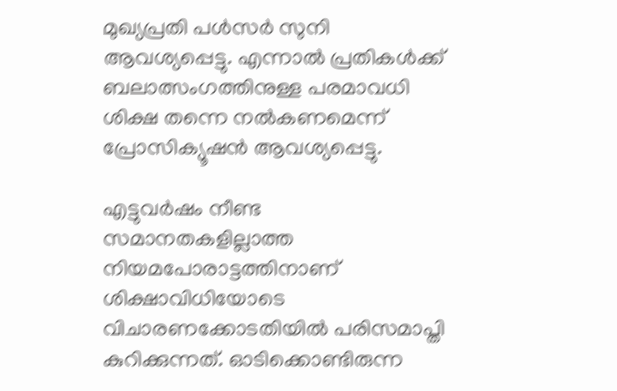മുഖ്യപ്രതി പള്‍സര്‍ സുനി ആവശ്യപ്പെട്ടു. എന്നാല്‍ പ്രതികള്‍ക്ക് ബലാത്സംഗത്തിനുള്ള പരമാവധി ശിക്ഷ തന്നെ നല്‍കണമെന്ന് പ്രോസിക്യൂഷന്‍ ആവശ്യപ്പെട്ടു.

എട്ടുവര്‍ഷം നീണ്ട സമാനതകളില്ലാത്ത നിയമപോരാട്ടത്തിനാണ് ശിക്ഷാവിധിയോടെ വിചാരണക്കോടതിയില്‍ പരിസമാപ്തി കുറിക്കുന്നത്. ഓടിക്കൊണ്ടിരുന്ന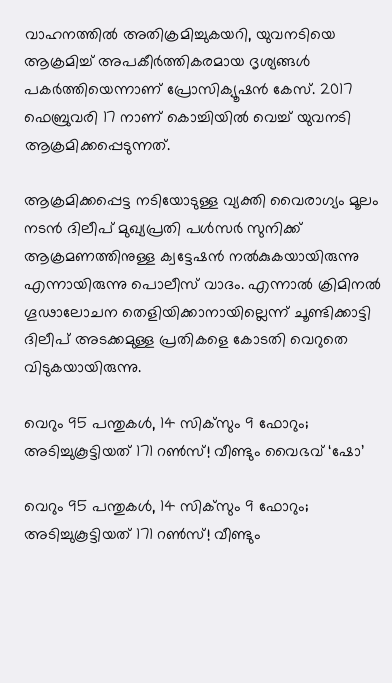വാഹനത്തില്‍ അതിക്രമിച്ചുകയറി, യുവനടിയെ ആക്രമിച്ച് അപകീര്‍ത്തികരമായ ദൃശ്യങ്ങള്‍ പകര്‍ത്തിയെന്നാണ് പ്രോസിക്യൂഷൻ കേസ്. 2017 ഫെബ്രുവരി 17 നാണ് കൊച്ചിയിൽ വെച്ച് യുവനടി ആക്രമിക്കപ്പെടുന്നത്.

ആക്രമിക്കപ്പെട്ട നടിയോടുള്ള വ്യക്തി വൈരാഗ്യം മൂലം നടൻ ദിലീപ് മുഖ്യപ്രതി പൾസർ സുനിക്ക് ആക്രമണത്തിനുള്ള ക്വട്ടേഷൻ നൽകുകയായിരുന്നു എന്നായിരുന്നു പൊലീസ് വാദം. എന്നാൽ ക്രിമിനല്‍ ഗൂഢാലോചന തെളിയിക്കാനായില്ലെന്ന് ചൂണ്ടിക്കാട്ടി ദിലീപ് അടക്കമുള്ള പ്രതികളെ കോടതി വെറുതെ വിടുകയായിരുന്നു.

വെറും 95 പന്തുകള്‍, 14 സിക്‌സും 9 ഫോറും; അടിച്ചുകൂട്ടിയത് 171 റണ്‍സ്! വീണ്ടും വൈഭവ് ‘ഷോ’

വെറും 95 പന്തുകള്‍, 14 സിക്‌സും 9 ഫോറും; അടിച്ചുകൂട്ടിയത് 171 റണ്‍സ്! വീണ്ടും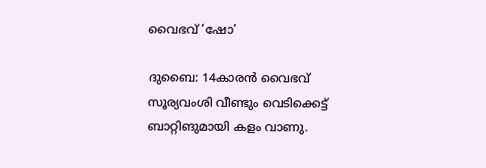വൈഭവ് ‘ഷോ’

ദുബൈ: 14കാരന്‍ വൈഭവ് സൂര്യവംശി വീണ്ടും വെടിക്കെട്ട് ബാറ്റിങുമായി കളം വാണു.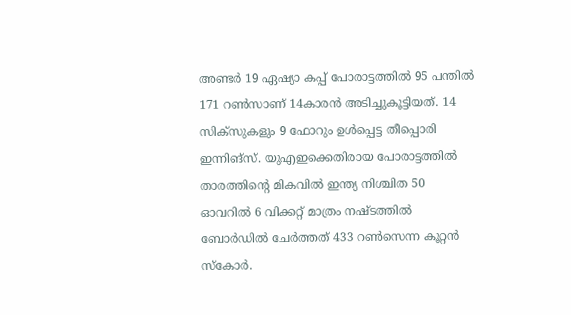അണ്ടര്‍ 19 ഏഷ്യാ കപ്പ് പോരാട്ടത്തില്‍ 95 പന്തില്‍ 171 റണ്‍സാണ് 14കാരന്‍ അടിച്ചുകൂട്ടിയത്. 14 സിക്‌സുകളും 9 ഫോറും ഉള്‍പ്പെട്ട തീപ്പൊരി ഇന്നിങ്‌സ്. യുഎഇക്കെതിരായ പോരാട്ടത്തില്‍ താരത്തിന്റെ മികവില്‍ ഇന്ത്യ നിശ്ചിത 50 ഓവറില്‍ 6 വിക്കറ്റ് മാത്രം നഷ്ടത്തില്‍ ബോര്‍ഡില്‍ ചേര്‍ത്തത് 433 റണ്‍സെന്ന കൂറ്റന്‍ സ്‌കോര്‍.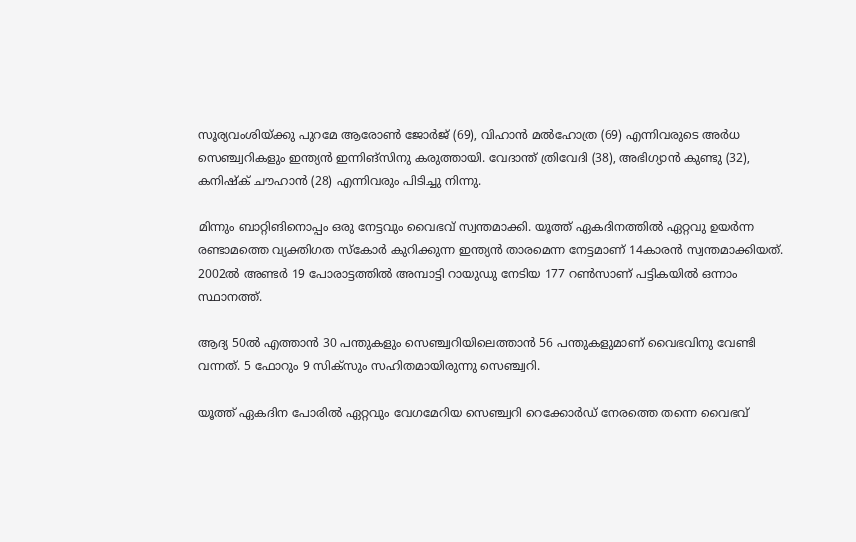സൂര്യവംശിയ്ക്കു പുറമേ ആരോണ്‍ ജോര്‍ജ് (69), വിഹാന്‍ മല്‍ഹോത്ര (69) എന്നിവരുടെ അര്‍ധ സെഞ്ച്വറികളും ഇന്ത്യന്‍ ഇന്നിങ്‌സിനു കരുത്തായി. വേദാന്ത് ത്രിവേദി (38), അഭിഗ്യാന്‍ കുണ്ടു (32), കനിഷ്‌ക് ചൗഹാന്‍ (28) എന്നിവരും പിടിച്ചു നിന്നു.

മിന്നും ബാറ്റിങിനൊപ്പം ഒരു നേട്ടവും വൈഭവ് സ്വന്തമാക്കി. യൂത്ത് ഏകദിനത്തില്‍ ഏറ്റവു ഉയര്‍ന്ന രണ്ടാമത്തെ വ്യക്തിഗത സ്‌കോര്‍ കുറിക്കുന്ന ഇന്ത്യന്‍ താരമെന്ന നേട്ടമാണ് 14കാരന്‍ സ്വന്തമാക്കിയത്. 2002ല്‍ അണ്ടര്‍ 19 പോരാട്ടത്തില്‍ അമ്പാട്ടി റായുഡു നേടിയ 177 റണ്‍സാണ് പട്ടികയില്‍ ഒന്നാം സ്ഥാനത്ത്.

ആദ്യ 50ല്‍ എത്താന്‍ 30 പന്തുകളും സെഞ്ച്വറിയിലെത്താന്‍ 56 പന്തുകളുമാണ് വൈഭവിനു വേണ്ടി വന്നത്. 5 ഫോറും 9 സിക്‌സും സഹിതമായിരുന്നു സെഞ്ച്വറി.

യൂത്ത് ഏകദിന പോരില്‍ ഏറ്റവും വേഗമേറിയ സെഞ്ച്വറി റെക്കോര്‍ഡ് നേരത്തെ തന്നെ വൈഭവ്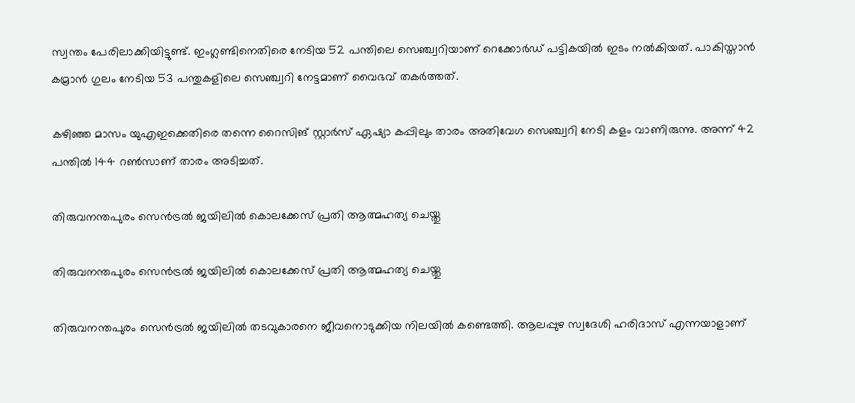സ്വന്തം പേരിലാക്കിയിട്ടുണ്ട്. ഇംഗ്ലണ്ടിനെതിരെ നേടിയ 52 പന്തിലെ സെഞ്ച്വറിയാണ് റെക്കോര്‍ഡ് പട്ടികയില്‍ ഇടം നല്‍കിയത്. പാകിസ്താന്‍ കമ്രാന്‍ ഗുലം നേടിയ 53 പന്തുകളിലെ സെഞ്ച്വറി നേട്ടമാണ് വൈഭവ് തകര്‍ത്തത്.

കഴിഞ്ഞ മാസം യുഎഇക്കെതിരെ തന്നെ റൈസിങ് സ്റ്റാര്‍സ് ഏഷ്യാ കപ്പിലും താരം അതിവേഗ സെഞ്ച്വറി നേടി കളം വാണിരുന്നു. അന്ന് 42 പന്തില്‍ 144 റണ്‍സാണ് താരം അടിച്ചത്.

തിരുവനന്തപുരം സെൻട്രൽ ജയിലിൽ കൊലക്കേസ് പ്രതി ആത്മഹത്യ ചെയ്തു

തിരുവനന്തപുരം സെൻട്രൽ ജയിലിൽ കൊലക്കേസ് പ്രതി ആത്മഹത്യ ചെയ്തു

തിരുവനന്തപുരം സെൻട്രൽ ജയിലിൽ തടവുകാരനെ ജീവനൊടുക്കിയ നിലയിൽ കണ്ടെത്തി. ആലപ്പുഴ സ്വദേശി ഹരിദാസ് എന്നയാളാണ്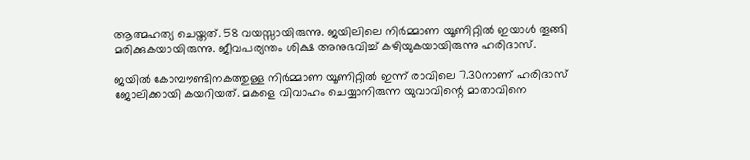ആത്മഹത്യ ചെയ്തത്. 58 വയസ്സായിരുന്നു. ജയിലിലെ നിർമ്മാണ യൂണിറ്റിൽ ഇയാൾ തൂങ്ങി മരിക്കുകയായിരുന്നു. ജീവപര്യന്തം ശിക്ഷ അനുഭവിച്ച് കഴിയുകയായിരുന്നു ഹരിദാസ്.

ജയിൽ കോമ്പൗണ്ടിനകത്തുള്ള നിർമ്മാണ യൂണിറ്റിൽ ഇന്ന് രാവിലെ 7.30നാണ് ഹരിദാസ് ജോലിക്കായി കയറിയത്. മകളെ വിവാഹം ചെയ്യാനിരുന്ന യുവാവിന്റെ മാതാവിനെ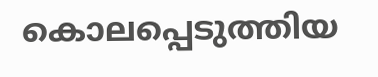കൊലപ്പെടുത്തിയ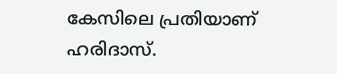കേസിലെ പ്രതിയാണ് ഹരിദാസ്.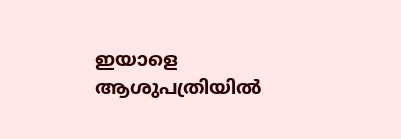ഇയാളെ ആശുപത്രിയിൽ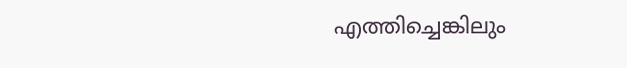എത്തിച്ചെങ്കിലും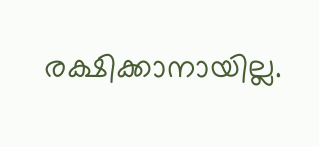രക്ഷിക്കാനായില്ല.